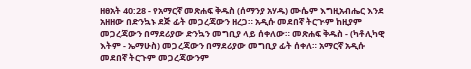ዘፀአት 40:28 - የአማርኛ መጽሐፍ ቅዱስ (ሰማንያ አሃዱ) ሙሴም እግዚአብሔር እንደ አዘዘው በድንኳኑ ደጅ ፊት መጋረጃውን ዘረጋ። አዲሱ መደበኛ ትርጒም ከዚያም መጋረጃውን በማደሪያው ድንኳን መግቢያ ላይ ሰቀለው። መጽሐፍ ቅዱስ - (ካቶሊካዊ እትም - ኤማሁስ) መጋረጃውን በማደሪያው መግቢያ ፊት ሰቀለ። አማርኛ አዲሱ መደበኛ ትርጉም መጋረጃውንም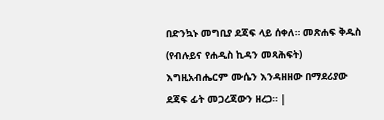በድንኳኑ መግቢያ ደጃፍ ላይ ሰቀለ። መጽሐፍ ቅዱስ (የብሉይና የሐዲስ ኪዳን መጻሕፍት) እግዚአብሔርም ሙሴን እንዳዘዘው በማደሪያው ደጃፍ ፊት መጋረጃውን ዘረጋ። |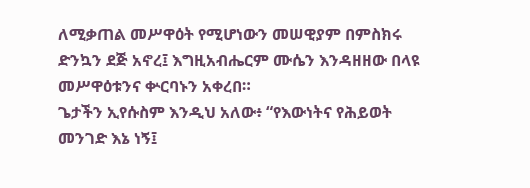ለሚቃጠል መሥዋዕት የሚሆነውን መሠዊያም በምስክሩ ድንኳን ደጅ አኖረ፤ እግዚአብሔርም ሙሴን እንዳዘዘው በላዩ መሥዋዕቱንና ቍርባኑን አቀረበ።
ጌታችን ኢየሱስም እንዲህ አለው፥ “የእውነትና የሕይወት መንገድ እኔ ነኝ፤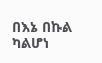በእኔ በኩል ካልሆነ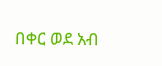በቀር ወደ አብ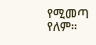የሚመጣ የለም።